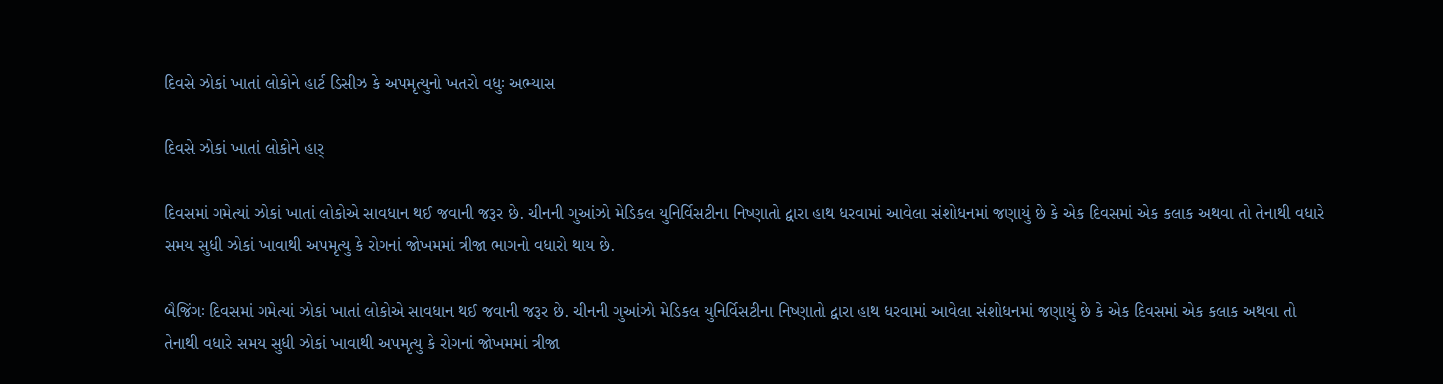દિવસે ઝોકાં ખાતાં લોકોને હાર્ટ ડિસીઝ કે અપમૃત્યુનો ખતરો વધુઃ અભ્યાસ

દિવસે ઝોકાં ખાતાં લોકોને હાર્

દિવસમાં ગમેત્યાં ઝોકાં ખાતાં લોકોએ સાવધાન થઈ જવાની જરૂર છે. ચીનની ગુઆંઝો મેડિકલ યુનિર્વિસટીના નિષ્ણાતો દ્વારા હાથ ધરવામાં આવેલા સંશોધનમાં જણાયું છે કે એક દિવસમાં એક કલાક અથવા તો તેનાથી વધારે સમય સુધી ઝોકાં ખાવાથી અપમૃત્યુ કે રોગનાં જોખમમાં ત્રીજા ભાગનો વધારો થાય છે.

બૈજિંગઃ દિવસમાં ગમેત્યાં ઝોકાં ખાતાં લોકોએ સાવધાન થઈ જવાની જરૂર છે. ચીનની ગુઆંઝો મેડિકલ યુનિર્વિસટીના નિષ્ણાતો દ્વારા હાથ ધરવામાં આવેલા સંશોધનમાં જણાયું છે કે એક દિવસમાં એક કલાક અથવા તો તેનાથી વધારે સમય સુધી ઝોકાં ખાવાથી અપમૃત્યુ કે રોગનાં જોખમમાં ત્રીજા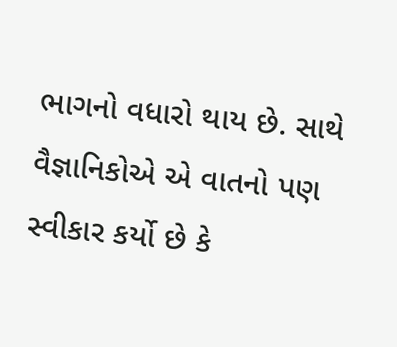ભાગનો વધારો થાય છે. સાથે વૈજ્ઞાનિકોએ એ વાતનો પણ સ્વીકાર કર્યો છે કે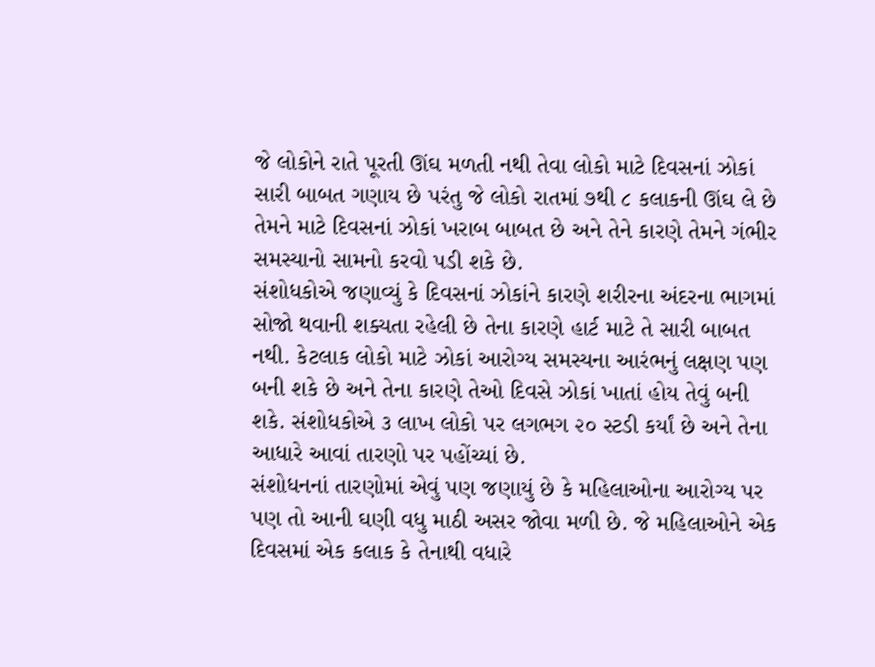જે લોકોને રાતે પૂરતી ઊંઘ મળતી નથી તેવા લોકો માટે દિવસનાં ઝોકાં સારી બાબત ગણાય છે પરંતુ જે લોકો રાતમાં ૭થી ૮ કલાકની ઊંઘ લે છે તેમને માટે દિવસનાં ઝોકાં ખરાબ બાબત છે અને તેને કારણે તેમને ગંભીર સમસ્યાનો સામનો કરવો પડી શકે છે.
સંશોધકોએ જણાવ્યું કે દિવસનાં ઝોકાંને કારણે શરીરના અંદરના ભાગમાં સોજો થવાની શક્યતા રહેલી છે તેના કારણે હાર્ટ માટે તે સારી બાબત નથી. કેટલાક લોકો માટે ઝોકાં આરોગ્ય સમસ્યના આરંભનું લક્ષણ પણ બની શકે છે અને તેના કારણે તેઓ દિવસે ઝોકાં ખાતાં હોય તેવું બની શકે. સંશોધકોએ ૩ લાખ લોકો પર લગભગ ૨૦ સ્ટડી કર્યાં છે અને તેના આધારે આવાં તારણો પર પહોંચ્યાં છે.
સંશોધનનાં તારણોમાં એવું પણ જણાયું છે કે મહિલાઓના આરોગ્ય પર પણ તો આની ઘણી વધુ માઠી અસર જોવા મળી છે. જે મહિલાઓને એક દિવસમાં એક કલાક કે તેનાથી વધારે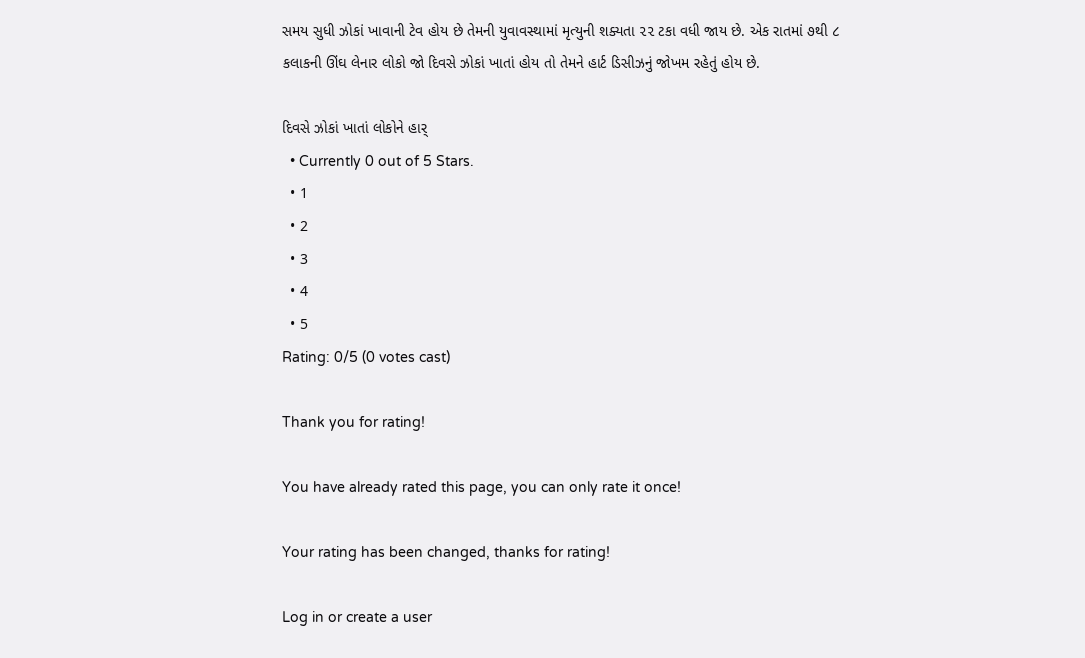સમય સુધી ઝોકાં ખાવાની ટેવ હોય છે તેમની યુવાવસ્થામાં મૃત્યુની શક્યતા ૨૨ ટકા વધી જાય છે. એક રાતમાં ૭થી ૮ કલાકની ઊંઘ લેનાર લોકો જો દિવસે ઝોકાં ખાતાં હોય તો તેમને હાર્ટ ડિસીઝનું જોખમ રહેતું હોય છે.

દિવસે ઝોકાં ખાતાં લોકોને હાર્
  • Currently 0 out of 5 Stars.
  • 1
  • 2
  • 3
  • 4
  • 5
Rating: 0/5 (0 votes cast)

Thank you for rating!

You have already rated this page, you can only rate it once!

Your rating has been changed, thanks for rating!

Log in or create a user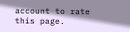account to rate this page.